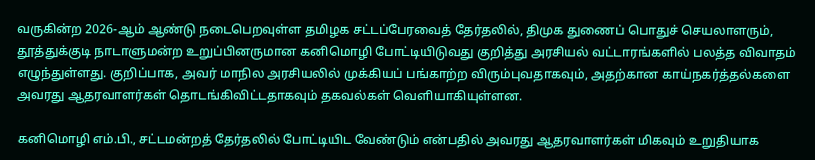வருகின்ற 2026-ஆம் ஆண்டு நடைபெறவுள்ள தமிழக சட்டப்பேரவைத் தேர்தலில், திமுக துணைப் பொதுச் செயலாளரும், தூத்துக்குடி நாடாளுமன்ற உறுப்பினருமான கனிமொழி போட்டியிடுவது குறித்து அரசியல் வட்டாரங்களில் பலத்த விவாதம் எழுந்துள்ளது. குறிப்பாக, அவர் மாநில அரசியலில் முக்கியப் பங்காற்ற விரும்புவதாகவும், அதற்கான காய்நகர்த்தல்களை அவரது ஆதரவாளர்கள் தொடங்கிவிட்டதாகவும் தகவல்கள் வெளியாகியுள்ளன.

கனிமொழி எம்.பி., சட்டமன்றத் தேர்தலில் போட்டியிட வேண்டும் என்பதில் அவரது ஆதரவாளர்கள் மிகவும் உறுதியாக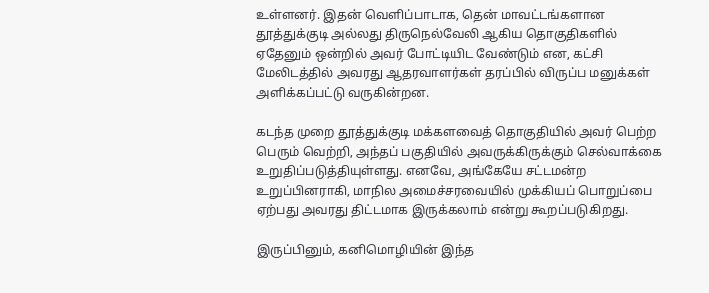உள்ளனர். இதன் வெளிப்பாடாக, தென் மாவட்டங்களான தூத்துக்குடி அல்லது திருநெல்வேலி ஆகிய தொகுதிகளில் ஏதேனும் ஒன்றில் அவர் போட்டியிட வேண்டும் என, கட்சி மேலிடத்தில் அவரது ஆதரவாளர்கள் தரப்பில் விருப்ப மனுக்கள் அளிக்கப்பட்டு வருகின்றன.

கடந்த முறை தூத்துக்குடி மக்களவைத் தொகுதியில் அவர் பெற்ற பெரும் வெற்றி, அந்தப் பகுதியில் அவருக்கிருக்கும் செல்வாக்கை உறுதிப்படுத்தியுள்ளது. எனவே, அங்கேயே சட்டமன்ற உறுப்பினராகி, மாநில அமைச்சரவையில் முக்கியப் பொறுப்பை ஏற்பது அவரது திட்டமாக இருக்கலாம் என்று கூறப்படுகிறது.

இருப்பினும், கனிமொழியின் இந்த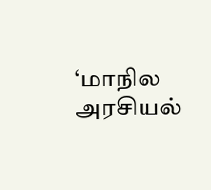‘மாநில அரசியல்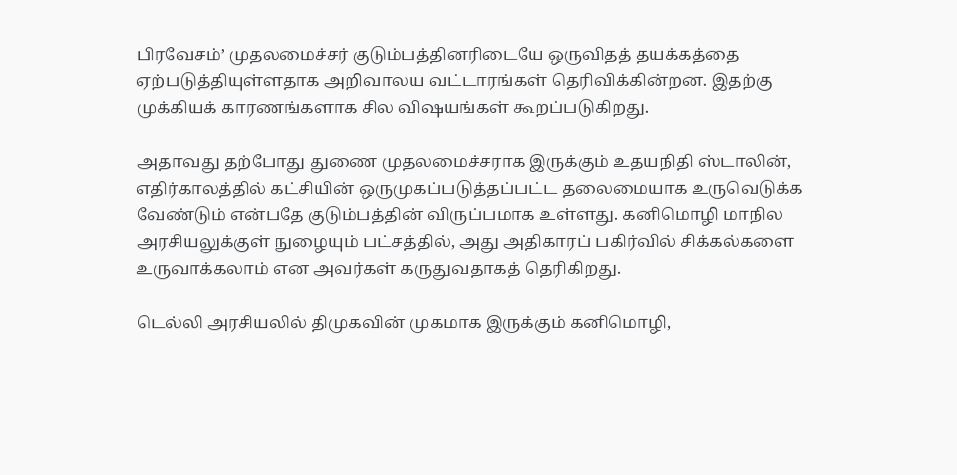பிரவேசம்’ முதலமைச்சர் குடும்பத்தினரிடையே ஒருவிதத் தயக்கத்தை ஏற்படுத்தியுள்ளதாக அறிவாலய வட்டாரங்கள் தெரிவிக்கின்றன. இதற்கு முக்கியக் காரணங்களாக சில விஷயங்கள் கூறப்படுகிறது.

அதாவது தற்போது துணை முதலமைச்சராக இருக்கும் உதயநிதி ஸ்டாலின், எதிர்காலத்தில் கட்சியின் ஒருமுகப்படுத்தப்பட்ட தலைமையாக உருவெடுக்க வேண்டும் என்பதே குடும்பத்தின் விருப்பமாக உள்ளது. கனிமொழி மாநில அரசியலுக்குள் நுழையும் பட்சத்தில், அது அதிகாரப் பகிர்வில் சிக்கல்களை உருவாக்கலாம் என அவர்கள் கருதுவதாகத் தெரிகிறது.

டெல்லி அரசியலில் திமுகவின் முகமாக இருக்கும் கனிமொழி,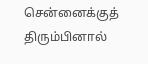சென்னைக்குத் திரும்பினால்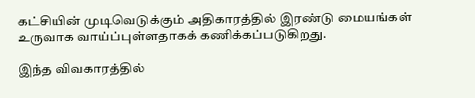கட்சியின் முடிவெடுக்கும் அதிகாரத்தில் இரண்டு மையங்கள் உருவாக வாய்ப்புள்ளதாகக் கணிக்கப்படுகிறது.

இந்த விவகாரத்தில்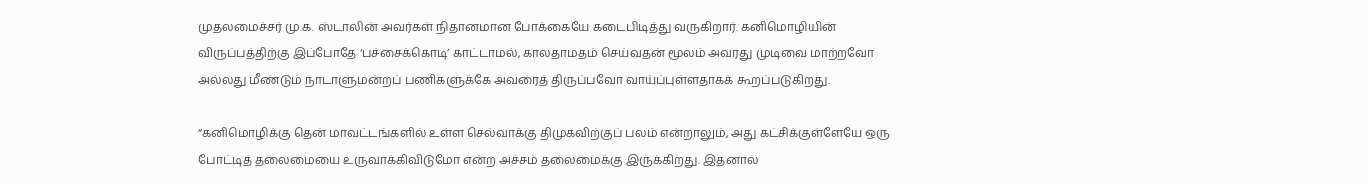முதலமைச்சர் மு.க. ஸ்டாலின் அவர்கள் நிதானமான போக்கையே கடைபிடித்து வருகிறார். கனிமொழியின் விருப்பத்திற்கு இப்போதே ‘பச்சைக்கொடி’ காட்டாமல், காலதாமதம் செய்வதன் மூலம் அவரது முடிவை மாற்றவோ அல்லது மீண்டும் நாடாளுமன்றப் பணிகளுக்கே அவரைத் திருப்பவோ வாய்ப்புள்ளதாகக் கூறப்படுகிறது.

“கனிமொழிக்கு தென் மாவட்டங்களில் உள்ள செல்வாக்கு திமுகவிற்குப் பலம் என்றாலும், அது கட்சிக்குள்ளேயே ஒரு போட்டித் தலைமையை உருவாக்கிவிடுமோ என்ற அச்சம் தலைமைக்கு இருக்கிறது. இதனால்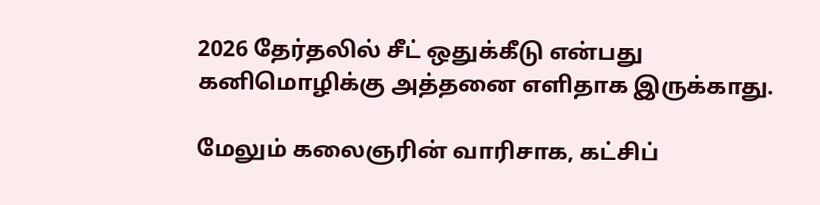2026 தேர்தலில் சீட் ஒதுக்கீடு என்பது கனிமொழிக்கு அத்தனை எளிதாக இருக்காது.

மேலும் கலைஞரின் வாரிசாக, கட்சிப்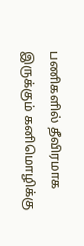பணிகளில் தீவிரமாக இருக்கும் கனிமொழிக்கு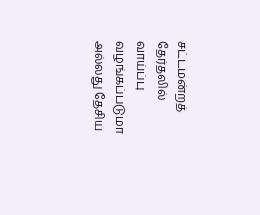சட்டமன்றத் தேர்தலில் வாய்ப்பு வழங்கப்படுமா அல்லது தேசிய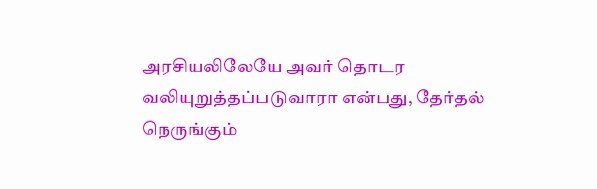அரசியலிலேயே அவர் தொடர வலியுறுத்தப்படுவாரா என்பது, தேர்தல் நெருங்கும்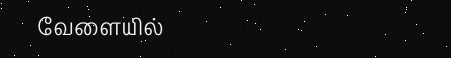வேளையில்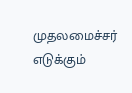முதலமைச்சர் எடுக்கும்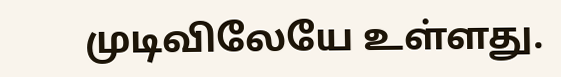முடிவிலேயே உள்ளது.